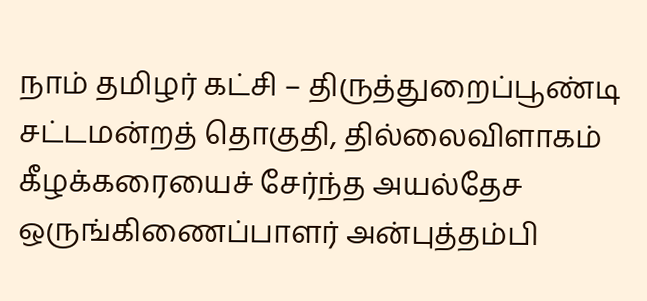நாம் தமிழர் கட்சி – திருத்துறைப்பூண்டி சட்டமன்றத் தொகுதி, தில்லைவிளாகம் கீழக்கரையைச் சேர்ந்த அயல்தேச ஒருங்கிணைப்பாளர் அன்புத்தம்பி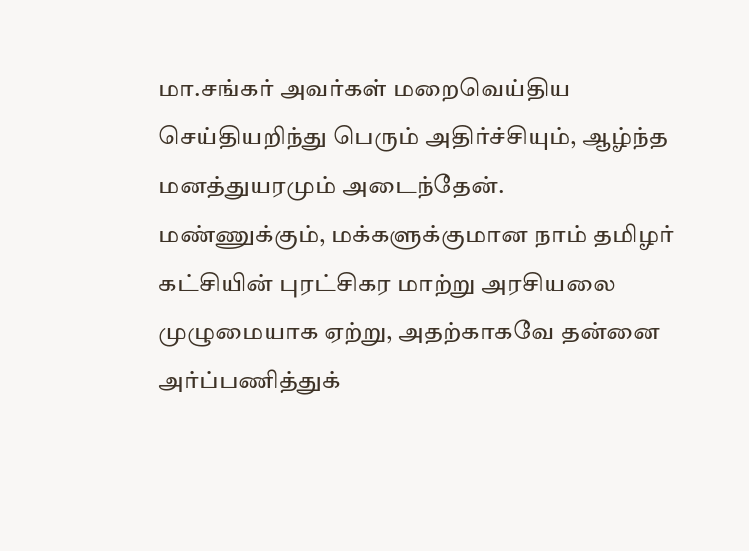மா.சங்கர் அவர்கள் மறைவெய்திய செய்தியறிந்து பெரும் அதிர்ச்சியும், ஆழ்ந்த மனத்துயரமும் அடைந்தேன்.
மண்ணுக்கும், மக்களுக்குமான நாம் தமிழர் கட்சியின் புரட்சிகர மாற்று அரசியலை முழுமையாக ஏற்று, அதற்காகவே தன்னை அர்ப்பணித்துக்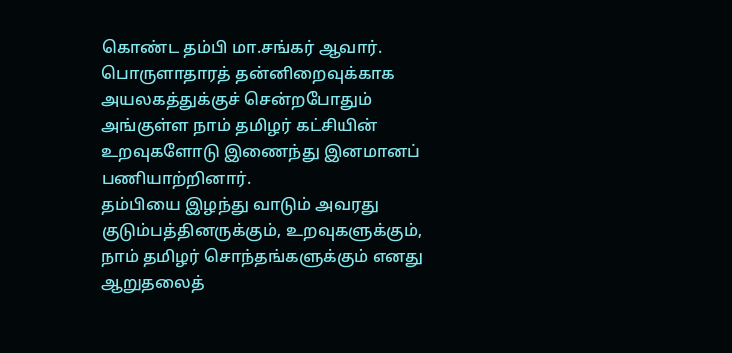கொண்ட தம்பி மா.சங்கர் ஆவார். பொருளாதாரத் தன்னிறைவுக்காக அயலகத்துக்குச் சென்றபோதும் அங்குள்ள நாம் தமிழர் கட்சியின் உறவுகளோடு இணைந்து இனமானப் பணியாற்றினார்.
தம்பியை இழந்து வாடும் அவரது குடும்பத்தினருக்கும், உறவுகளுக்கும், நாம் தமிழர் சொந்தங்களுக்கும் எனது ஆறுதலைத்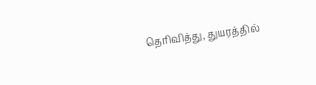தெரிவித்து, துயரத்தில்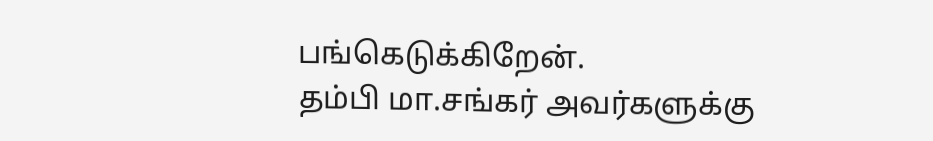பங்கெடுக்கிறேன்.
தம்பி மா.சங்கர் அவர்களுக்கு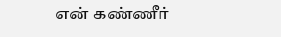என் கண்ணீர்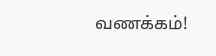வணக்கம்!